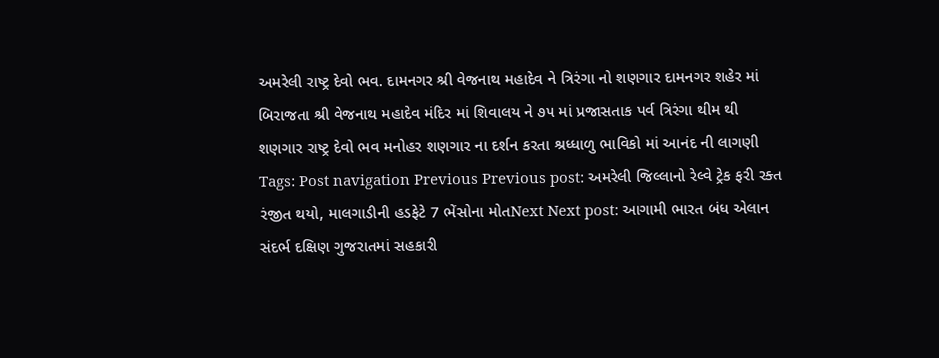અમરેલી રાષ્ટ્ર દેવો ભવ. દામનગર શ્રી વેજનાથ મહાદેવ ને ત્રિરંગા નો શણગાર દામનગર શહેર માં બિરાજતા શ્રી વેજનાથ મહાદેવ મંદિર માં શિવાલય ને ૭૫ માં પ્રજાસતાક પર્વ ત્રિરંગા થીમ થી શણગાર રાષ્ટ્ર દેવો ભવ મનોહર શણગાર ના દર્શન કરતા શ્રધ્ધાળુ ભાવિકો માં આનંદ ની લાગણી Tags: Post navigation Previous Previous post: અમરેલી જિલ્લાનો રેલ્વે ટ્રેક ફરી રક્ત રંજીત થયો, માલગાડીની હડફેટે 7 ભેંસોના મોતNext Next post: આગામી ભારત બંધ એલાન સંદર્ભ દક્ષિણ ગુજરાતમાં સહકારી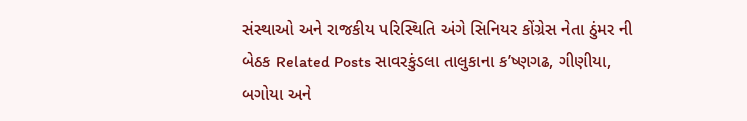સંસ્થાઓ અને રાજકીય પરિસ્થિતિ અંગે સિનિયર કોંગ્રેસ નેતા ઠુંમર ની બેઠક Related Posts સાવરકુંડલા તાલુકાના ક’ષ્ણગઢ, ગીણીયા, બગોયા અને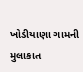ખોડીયાણા ગામની મુલાકાત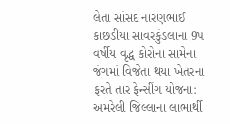લેતા સાંસદ નારણભાઈ કાછડીયા સાવરકુંડલાના 9પ વર્ષીય વૃદ્ધ કોરોના સામેના જંગમાં વિજેતા થયા ખેતરના ફરતે તાર ફેન્સીંગ યોજના: અમરેલી જિલ્લાના લાભાર્થી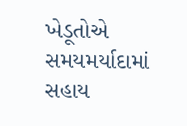ખેડૂતોએ સમયમર્યાદામાં સહાય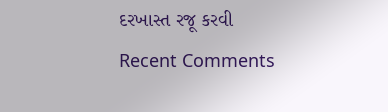દરખાસ્ત રજૂ કરવી
Recent Comments